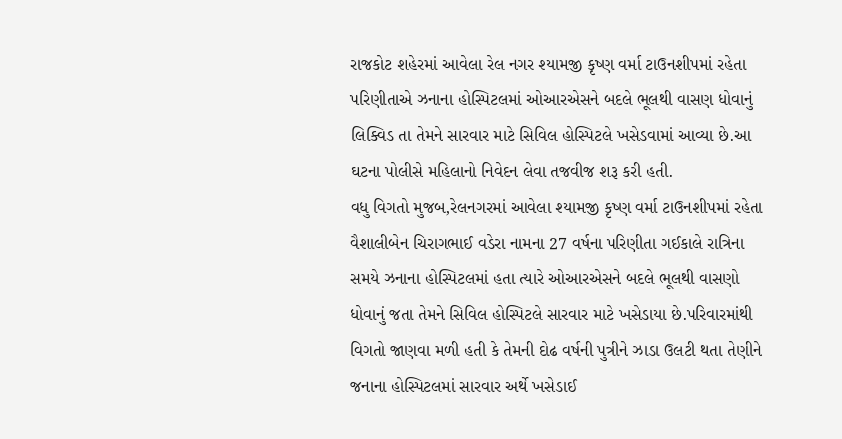રાજકોટ શહેરમાં આવેલા રેલ નગર શ્યામજી કૃષ્ણ વર્મા ટાઉનશીપમાં રહેતા પરિણીતાએ ઝનાના હોસ્પિટલમાં ઓઆરએસને બદલે ભૂલથી વાસણ ધોવાનું લિક્વિડ તા તેમને સારવાર માટે સિવિલ હોસ્પિટલે ખસેડવામાં આવ્યા છે.આ ઘટના પોલીસે મહિલાનો નિવેદન લેવા તજવીજ શરૂ કરી હતી.
વધુ વિગતો મુજબ,રેલનગરમાં આવેલા શ્યામજી કૃષ્ણ વર્મા ટાઉનશીપમાં રહેતા વૈશાલીબેન ચિરાગભાઈ વડેરા નામના 27 વર્ષના પરિણીતા ગઈકાલે રાત્રિના સમયે ઝનાના હોસ્પિટલમાં હતા ત્યારે ઓઆરએસને બદલે ભૂલથી વાસણો ધોવાનું જતા તેમને સિવિલ હોસ્પિટલે સારવાર માટે ખસેડાયા છે.પરિવારમાંથી વિગતો જાણવા મળી હતી કે તેમની દોઢ વર્ષની પુત્રીને ઝાડા ઉલટી થતા તેણીને જનાના હોસ્પિટલમાં સારવાર અર્થે ખસેડાઈ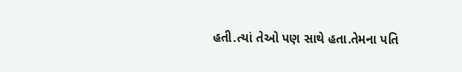હતી.ત્યાં તેઓ પણ સાથે હતા.તેમના પતિ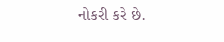નોકરી કરે છે.